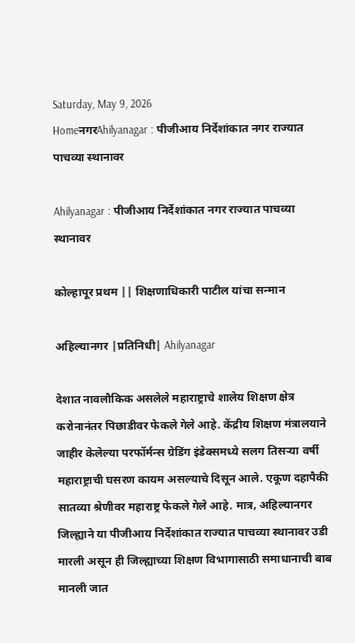Saturday, May 9, 2026
HomeनगरAhilyanagar : पीजीआय निर्देशांकात नगर राज्यात पाचव्या स्थानावर

Ahilyanagar : पीजीआय निर्देशांकात नगर राज्यात पाचव्या स्थानावर

कोल्हापूर प्रथम || शिक्षणाधिकारी पाटील यांचा सन्मान

अहिल्यानगर |प्रतिनिधी| Ahilyanagar

देशात नावलौकिक असलेले महाराष्ट्राचे शालेय शिक्षण क्षेत्र करोनानंतर पिछाडीवर फेकले गेले आहे. केंद्रीय शिक्षण मंत्रालयाने जाहीर केलेल्या परफॉर्मन्स ग्रेडिंग इंडेक्समध्ये सलग तिसर्‍या वर्षी महाराष्ट्राची घसरण कायम असल्याचे दिसून आले. एकूण दहापैकी सातव्या श्रेणीवर महाराष्ट्र फेकले गेले आहे. मात्र, अहिल्यानगर जिल्ह्याने या पीजीआय निर्देशांकात राज्यात पाचव्या स्थानावर उडी मारली असून ही जिल्ह्याच्या शिक्षण विभागासाठी समाधानाची बाब मानली जात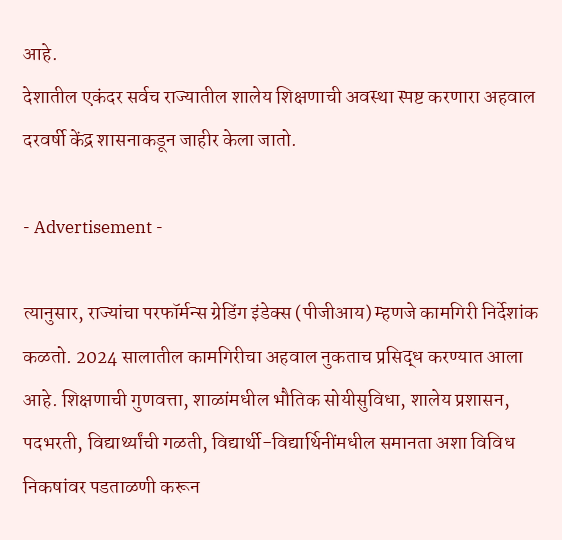आहे.
देशातील एकंदर सर्वच राज्यातील शालेय शिक्षणाची अवस्था स्पष्ट करणारा अहवाल दरवर्षी केंद्र शासनाकडून जाहीर केला जातो.

- Advertisement -

त्यानुसार, राज्यांचा परफॉर्मन्स ग्रेडिंग इंडेक्स (पीजीआय) म्हणजे कामगिरी निर्देशांक कळतो. 2024 सालातील कामगिरीचा अहवाल नुकताच प्रसिद्ध करण्यात आला आहे. शिक्षणाची गुणवत्ता, शाळांमधील भौतिक सोयीसुविधा, शालेय प्रशासन, पदभरती, विद्यार्थ्यांची गळती, विद्यार्थी-विद्यार्थिनींमधील समानता अशा विविध निकषांवर पडताळणी करून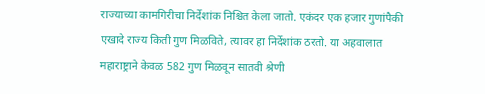राज्याच्या कामगिरीचा निर्देशांक निश्चित केला जातो. एकंदर एक हजार गुणांपैकी एखादे राज्य किती गुण मिळविते, त्यावर हा निर्देशांक ठरतो. या अहवालात महाराष्ट्राने केवळ 582 गुण मिळवून सातवी श्रेणी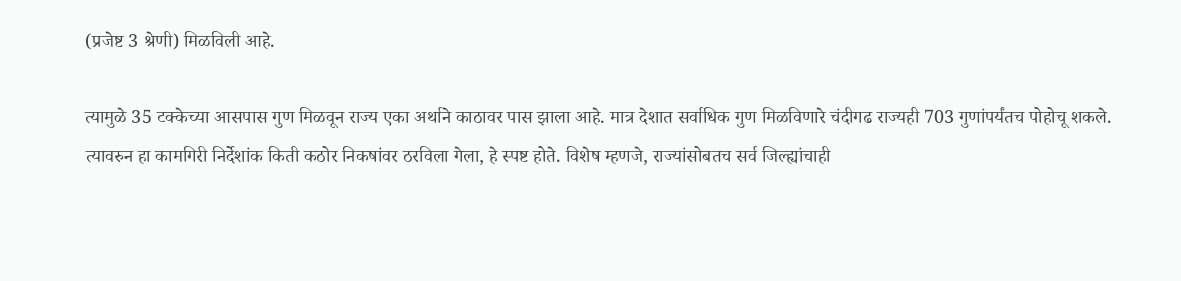(प्रजेष्ट 3 श्रेणी) मिळविली आहे.

त्यामुळे 35 टक्केच्या आसपास गुण मिळवून राज्य एका अर्थाने काठावर पास झाला आहे. मात्र देशात सर्वाधिक गुण मिळविणारे चंदीगढ राज्यही 703 गुणांपर्यंतच पोहोचू शकले. त्यावरुन हा कामगिरी निर्देशांक किती कठोर निकषांवर ठरविला गेला, हे स्पष्ट होते. विशेष म्हणजे, राज्यांसोबतच सर्व जिल्ह्यांचाही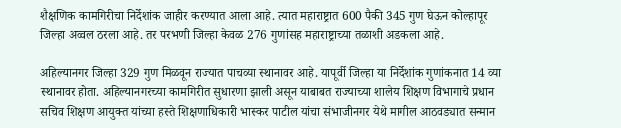शैक्षणिक कामगिरीचा निर्देशांक जाहीर करण्यात आला आहे. त्यात महाराष्ट्रात 600 पैकी 345 गुण घेऊन कोल्हापूर जिल्हा अव्वल ठरला आहे. तर परभणी जिल्हा केवळ 276 गुणांसह महाराष्ट्राच्या तळाशी अडकला आहे.

अहिल्यानगर जिल्हा 329 गुण मिळवून राज्यात पाचव्या स्थानावर आहे. यापूर्वी जिल्हा या निर्देशांक गुणांकनात 14 व्या स्थानावर होता. अहिल्यानगरच्या कामगिरीत सुधारणा झाली असून याबाबत राज्याच्या शालेय शिक्षण विभागाचे प्रधान सचिव शिक्षण आयुक्त यांच्या हस्ते शिक्षणाधिकारी भास्कर पाटील यांचा संभाजीनगर येथे मागील आठवड्यात सन्मान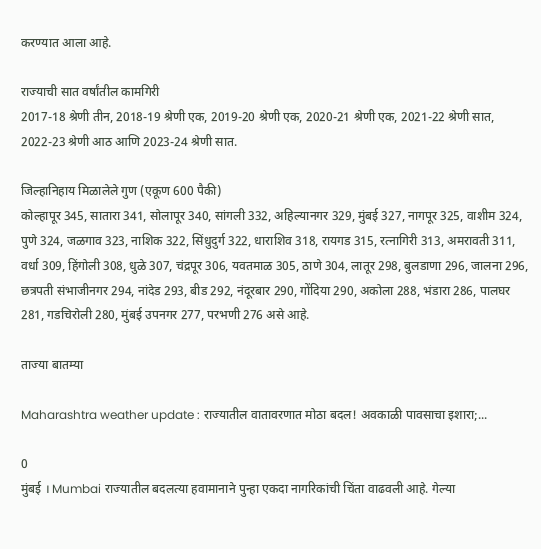करण्यात आला आहे.

राज्याची सात वर्षांतील कामगिरी
2017-18 श्रेणी तीन, 2018-19 श्रेणी एक, 2019-20 श्रेणी एक, 2020-21 श्रेणी एक, 2021-22 श्रेणी सात, 2022-23 श्रेणी आठ आणि 2023-24 श्रेणी सात.

जिल्हानिहाय मिळालेले गुण (एकूण 600 पैकी)
कोल्हापूर 345, सातारा 341, सोलापूर 340, सांगली 332, अहिल्यानगर 329, मुंबई 327, नागपूर 325, वाशीम 324, पुणे 324, जळगाव 323, नाशिक 322, सिंधुदुर्ग 322, धाराशिव 318, रायगड 315, रत्नागिरी 313, अमरावती 311, वर्धा 309, हिंगोली 308, धुळे 307, चंद्रपूर 306, यवतमाळ 305, ठाणे 304, लातूर 298, बुलडाणा 296, जालना 296, छत्रपती संभाजीनगर 294, नांदेड 293, बीड 292, नंदूरबार 290, गोंदिया 290, अकोला 288, भंडारा 286, पालघर 281, गडचिरोली 280, मुंबई उपनगर 277, परभणी 276 असे आहे.

ताज्या बातम्या

Maharashtra weather update : राज्यातील वातावरणात मोठा बदल! अवकाळी पावसाचा इशारा;...

0
मुंबई । Mumbai राज्यातील बदलत्या हवामानाने पुन्हा एकदा नागरिकांची चिंता वाढवली आहे. गेल्या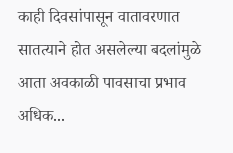काही दिवसांपासून वातावरणात सातत्याने होत असलेल्या बदलांमुळे आता अवकाळी पावसाचा प्रभाव अधिक...